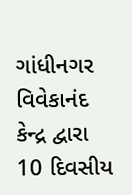ગાંધીનગર વિવેકાનંદ કેન્દ્ર દ્વારા 10 દિવસીય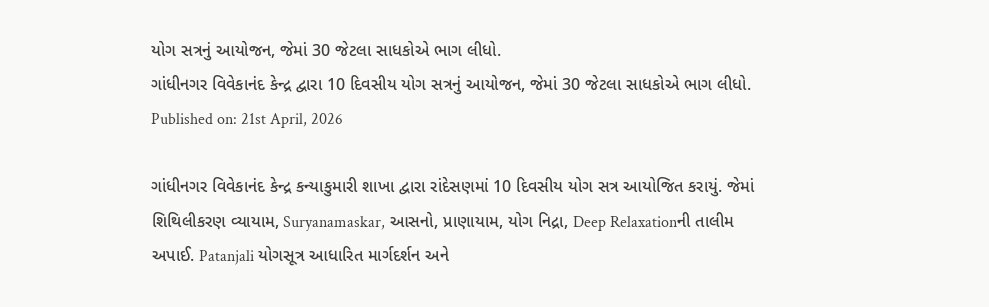યોગ સત્રનું આયોજન, જેમાં 30 જેટલા સાધકોએ ભાગ લીધો.
ગાંધીનગર વિવેકાનંદ કેન્દ્ર દ્વારા 10 દિવસીય યોગ સત્રનું આયોજન, જેમાં 30 જેટલા સાધકોએ ભાગ લીધો.
Published on: 21st April, 2026

ગાંધીનગર વિવેકાનંદ કેન્દ્ર કન્યાકુમારી શાખા દ્વારા રાંદેસણમાં 10 દિવસીય યોગ સત્ર આયોજિત કરાયું. જેમાં શિથિલીકરણ વ્યાયામ, Suryanamaskar, આસનો, પ્રાણાયામ, યોગ નિદ્રા, Deep Relaxationની તાલીમ અપાઈ. Patanjali યોગસૂત્ર આધારિત માર્ગદર્શન અને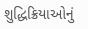શુદ્ધિક્રિયાઓનું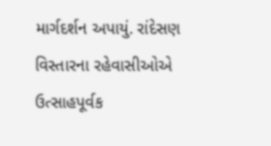માર્ગદર્શન અપાયું. રાંદેસણ વિસ્તારના રહેવાસીઓએ ઉત્સાહપૂર્વક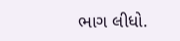ભાગ લીધો.